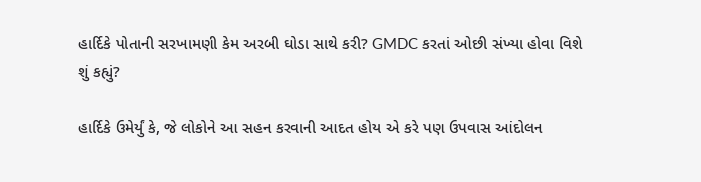હાર્દિકે પોતાની સરખામણી કેમ અરબી ઘોડા સાથે કરી? GMDC કરતાં ઓછી સંખ્યા હોવા વિશે શું કહ્યું?

હાર્દિકે ઉમેર્યું કે, જે લોકોને આ સહન કરવાની આદત હોય એ કરે પણ ઉપવાસ આંદોલન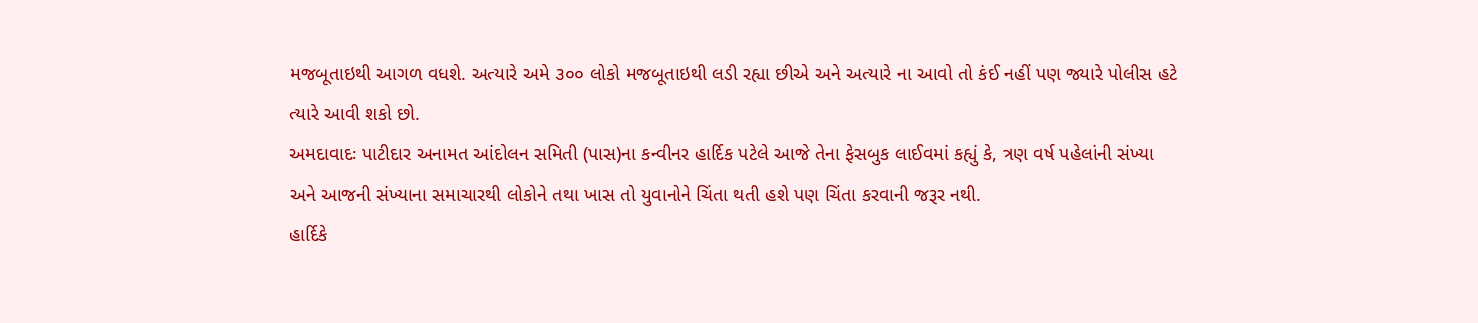મજબૂતાઇથી આગળ વધશે. અત્યારે અમે ૩૦૦ લોકો મજબૂતાઇથી લડી રહ્યા છીએ અને અત્યારે ના આવો તો કંઈ નહીં પણ જ્યારે પોલીસ હટે ત્યારે આવી શકો છો.
અમદાવાદઃ પાટીદાર અનામત આંદોલન સમિતી (પાસ)ના કન્વીનર હાર્દિક પટેલે આજે તેના ફેસબુક લાઈવમાં કહ્યું કે, ત્રણ વર્ષ પહેલાંની સંખ્યા અને આજની સંખ્યાના સમાચારથી લોકોને તથા ખાસ તો યુવાનોને ચિંતા થતી હશે પણ ચિંતા કરવાની જરૂર નથી.
હાર્દિકે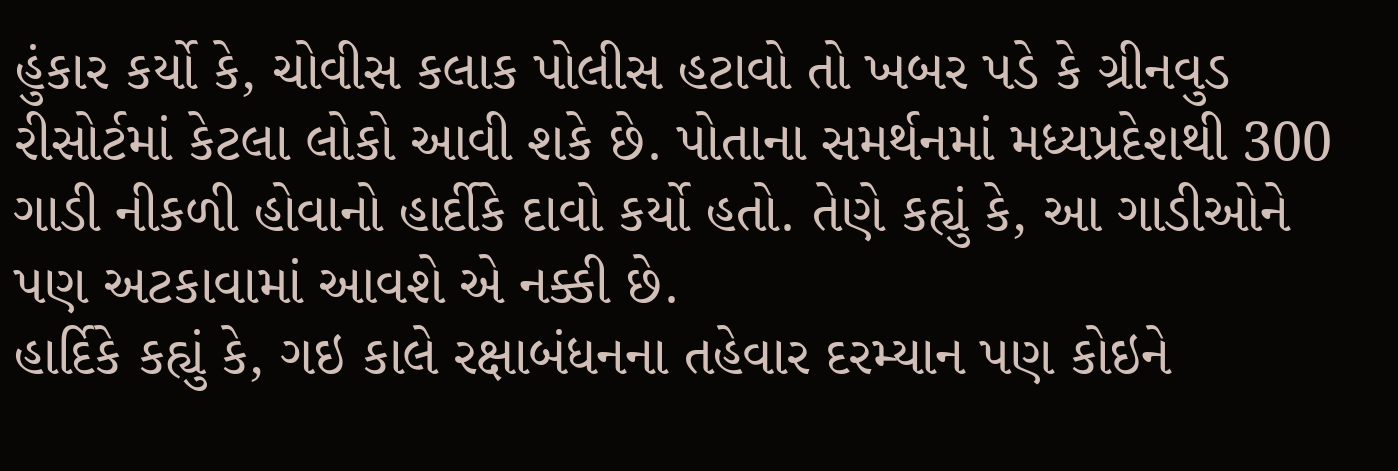હુંકાર કર્યો કે, ચોવીસ કલાક પોલીસ હટાવો તો ખબર પડે કે ગ્રીનવુડ રીસોર્ટમાં કેટલા લોકો આવી શકે છે. પોતાના સમર્થનમાં મધ્યપ્રદેશથી 300 ગાડી નીકળી હોવાનો હાર્દીકે દાવો કર્યો હતો. તેણે કહ્યું કે, આ ગાડીઓને પણ અટકાવામાં આવશે એ નક્કી છે.
હાર્દિકે કહ્યું કે, ગઇ કાલે રક્ષાબંધનના તહેવાર દરમ્યાન પણ કોઇને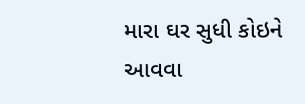મારા ઘર સુધી કોઇને આવવા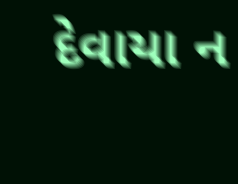દેવાયા ન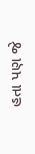હતા પણ જે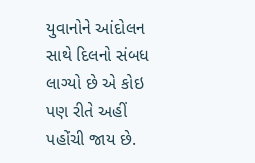યુવાનોને આંદોલન સાથે દિલનો સંબધ લાગ્યો છે એ કોઇ પણ રીતે અહીં પહોંચી જાય છે.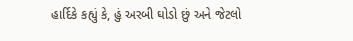હાર્દિકે કહ્યું કે, હું અરબી ઘોડો છું અને જેટલો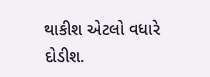થાકીશ એટલો વધારે દોડીશ.